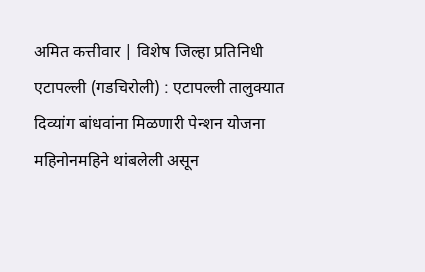अमित कत्तीवार | विशेष जिल्हा प्रतिनिधी
एटापल्ली (गडचिरोली) : एटापल्ली तालुक्यात दिव्यांग बांधवांना मिळणारी पेन्शन योजना महिनोनमहिने थांबलेली असून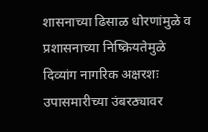शासनाच्या ढिसाळ धोरणांमुळे व प्रशासनाच्या निष्क्रियतेमुळे दिव्यांग नागरिक अक्षरशः उपासमारीच्या उंबरठ्यावर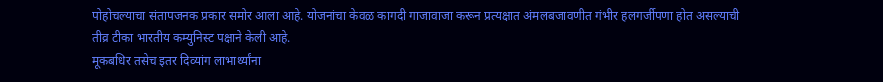पोहोचल्याचा संतापजनक प्रकार समोर आला आहे. योजनांचा केवळ कागदी गाजावाजा करून प्रत्यक्षात अंमलबजावणीत गंभीर हलगर्जीपणा होत असल्याची तीव्र टीका भारतीय कम्युनिस्ट पक्षाने केली आहे.
मूकबधिर तसेच इतर दिव्यांग लाभार्थ्यांना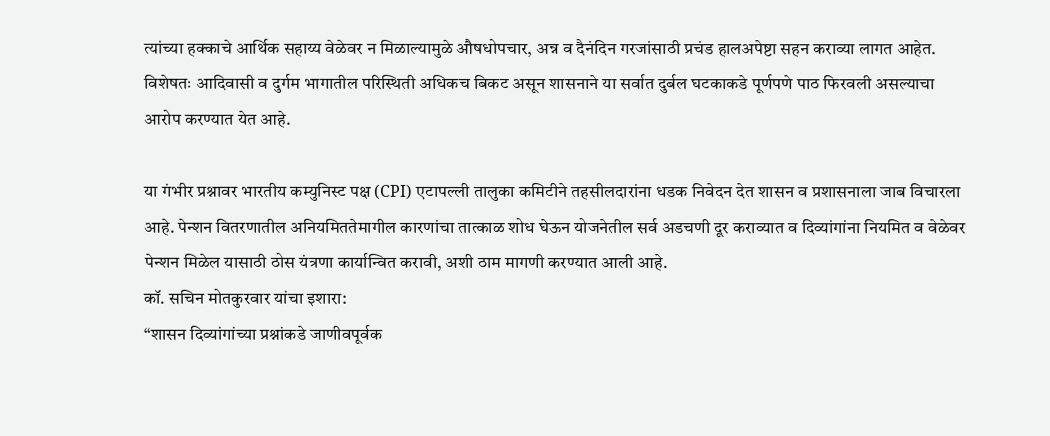त्यांच्या हक्काचे आर्थिक सहाय्य वेळेवर न मिळाल्यामुळे औषधोपचार, अन्न व दैनंदिन गरजांसाठी प्रचंड हालअपेष्टा सहन कराव्या लागत आहेत. विशेषतः आदिवासी व दुर्गम भागातील परिस्थिती अधिकच बिकट असून शासनाने या सर्वात दुर्बल घटकाकडे पूर्णपणे पाठ फिरवली असल्याचा आरोप करण्यात येत आहे.

या गंभीर प्रश्नावर भारतीय कम्युनिस्ट पक्ष (CPI) एटापल्ली तालुका कमिटीने तहसीलदारांना धडक निवेदन देत शासन व प्रशासनाला जाब विचारला आहे. पेन्शन वितरणातील अनियमिततेमागील कारणांचा तात्काळ शोध घेऊन योजनेतील सर्व अडचणी दूर कराव्यात व दिव्यांगांना नियमित व वेळेवर पेन्शन मिळेल यासाठी ठोस यंत्रणा कार्यान्वित करावी, अशी ठाम मागणी करण्यात आली आहे.
कॉ. सचिन मोतकुरवार यांचा इशारा:
“शासन दिव्यांगांच्या प्रश्नांकडे जाणीवपूर्वक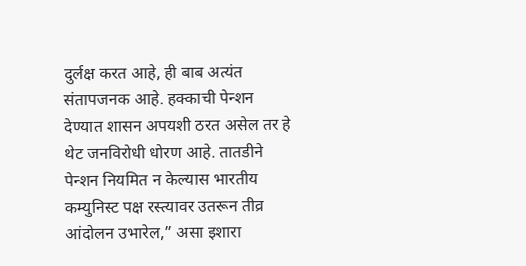दुर्लक्ष करत आहे, ही बाब अत्यंत संतापजनक आहे. हक्काची पेन्शन देण्यात शासन अपयशी ठरत असेल तर हे थेट जनविरोधी धोरण आहे. तातडीने पेन्शन नियमित न केल्यास भारतीय कम्युनिस्ट पक्ष रस्त्यावर उतरून तीव्र आंदोलन उभारेल,” असा इशारा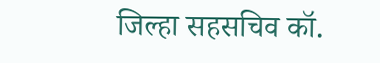जिल्हा सहसचिव कॉ.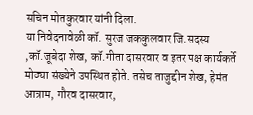सचिन मोतकुरवार यांनी दिला.
या निवेदनावेळी कॉ. सुरज जककुलवार जि.सदस्य ,कॉ.जूबेदा शेख, कॉ.गीता दासरवार व इतर पक्ष कार्यकर्ते मोठ्या संख्येने उपस्थित होते. तसेच ताजुद्दीन शेख, हेमंत आत्राम, गौरव दासरवार,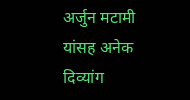अर्जुन मटामी यांसह अनेक दिव्यांग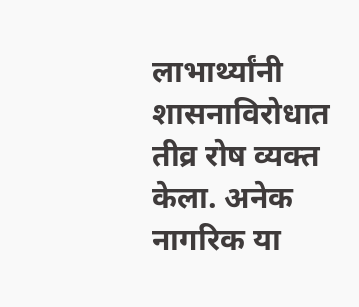लाभार्थ्यांनी शासनाविरोधात तीव्र रोष व्यक्त केला. अनेक नागरिक या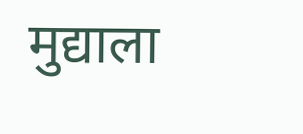मुद्याला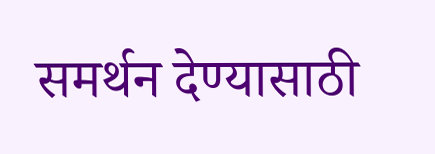समर्थन देण्यासाठी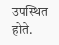उपस्थित होते.